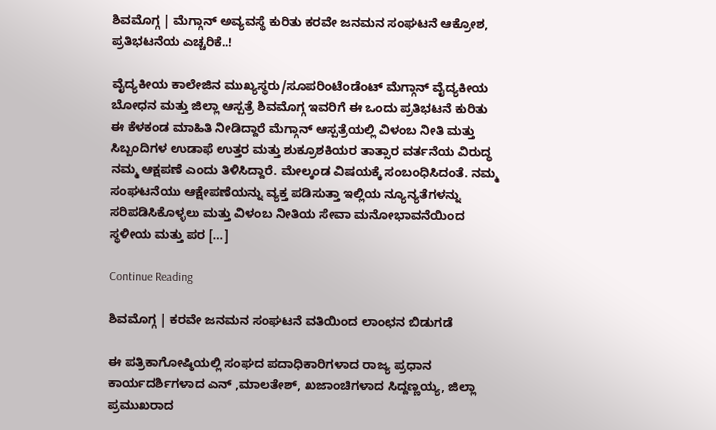ಶಿವಮೊಗ್ಗ | ಮೆಗ್ಗಾನ್ ಅವ್ಯವಸ್ಥೆ ಕುರಿತು ಕರವೇ ಜನಮನ ಸಂಘಟನೆ ಆಕ್ರೋಶ, ಪ್ರತಿಭಟನೆಯ ಎಚ್ಚರಿಕೆ..!

ವೈದ್ಯಕೀಯ ಕಾಲೇಜಿನ ಮುಖ್ಯಸ್ಥರು/ಸೂಪರಿಂಟೆಂಡೆಂಟ್ ಮೆಗ್ಗಾನ್ ವೈದ್ಯಕೀಯ ಬೋಧನ ಮತ್ತು ಜಿಲ್ಲಾ ಆಸ್ಪತ್ರೆ ಶಿವಮೊಗ್ಗ ಇವರಿಗೆ ಈ ಒಂದು ಪ್ರತಿಭಟನೆ ಕುರಿತು ಈ ಕೆಳಕಂಡ ಮಾಹಿತಿ ನೀಡಿದ್ದಾರೆ ಮೆಗ್ಗಾನ್ ಆಸ್ಪತ್ರೆಯಲ್ಲಿ ವಿಳಂಬ ನೀತಿ ಮತ್ತು ಸಿಬ್ಬಂದಿಗಳ ಉಡಾಫೆ ಉತ್ತರ ಮತ್ತು ಶುಕ್ರೂಶಕಿಯರ ತಾತ್ಸಾರ ವರ್ತನೆಯ ವಿರುದ್ಧ ನಮ್ಮ ಆಕ್ಷಪಣೆ ಎಂದು ತಿಳಿಸಿದ್ದಾರೆ. ಮೇಲ್ಕಂಡ ವಿಷಯಕ್ಕೆ ಸಂಬಂಧಿಸಿದಂತೆ. ನಮ್ಮ ಸಂಘಟನೆಯು ಆಕ್ಷೇಪಣೆಯನ್ನು ವ್ಯಕ್ತ ಪಡಿಸುತ್ತಾ ಇಲ್ಲಿಯ ನ್ಯೂನ್ಯತೆಗಳನ್ನು ಸರಿಪಡಿಸಿಕೊಳ್ಳಲು ಮತ್ತು ವಿಳಂಬ ನೀತಿಯ ಸೇವಾ ಮನೋಭಾವನೆಯಿಂದ ಸ್ಥಳೀಯ ಮತ್ತು ಪರ […]

Continue Reading

ಶಿವಮೊಗ್ಗ | ಕರವೇ ಜನಮನ ಸಂಘಟನೆ ವತಿಯಿಂದ ಲಾಂಛನ ಬಿಡುಗಡೆ

ಈ ಪತ್ರಿಕಾಗೋಷ್ಠಿಯಲ್ಲಿ ಸಂಘದ ಪದಾಧಿಕಾರಿಗಳಾದ ರಾಜ್ಯ ಪ್ರಧಾನ ಕಾರ್ಯದರ್ಶಿಗಳಾದ ಎನ್ ,ಮಾಲತೇಶ್, ಖಜಾಂಚಿಗಳಾದ ಸಿದ್ದಣ್ಣಯ್ಯ, ಜಿಲ್ಲಾ ಪ್ರಮುಖರಾದ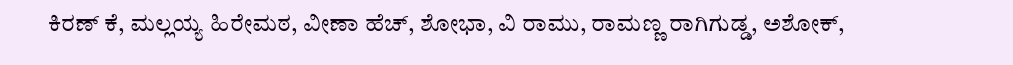ಕಿರಣ್ ಕೆ, ಮಲ್ಲಯ್ಯ ಹಿರೇಮಠ, ವೀಣಾ ಹೆಚ್, ಶೋಭಾ, ವಿ ರಾಮು, ರಾಮಣ್ಣ ರಾಗಿಗುಡ್ಡ, ಅಶೋಕ್,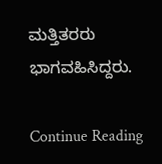ಮತ್ತಿತರರು ಭಾಗವಹಿಸಿದ್ದರು.

Continue Reading